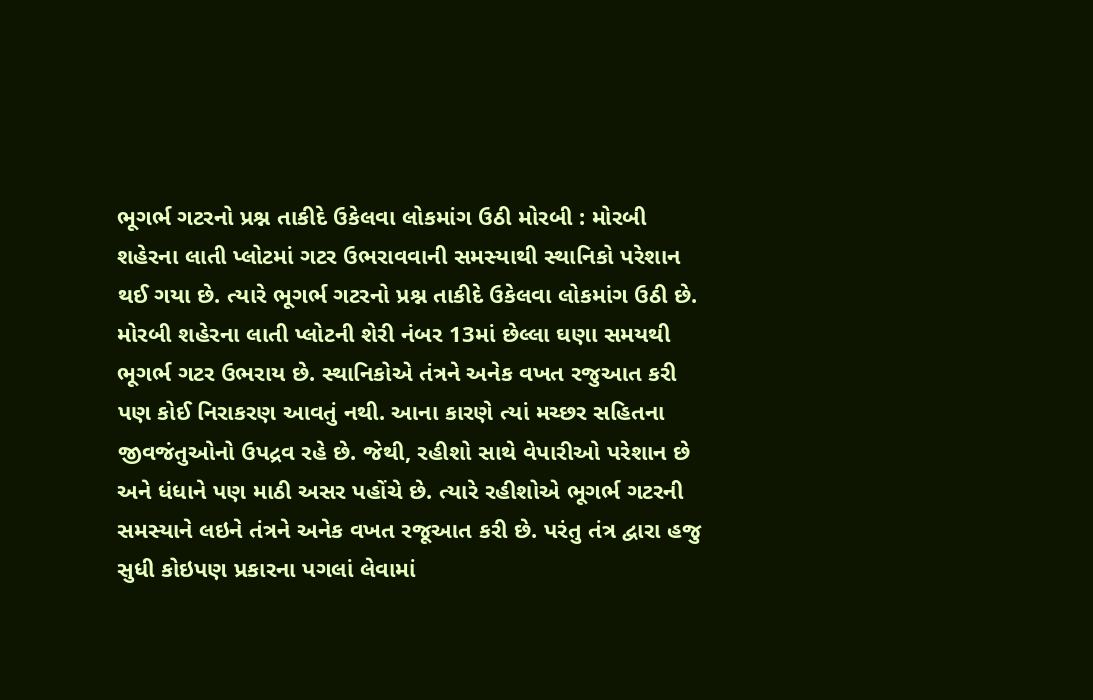ભૂગર્ભ ગટરનો પ્રશ્ન તાકીદે ઉકેલવા લોકમાંગ ઉઠી મોરબી : મોરબી શહેરના લાતી પ્લોટમાં ગટર ઉભરાવવાની સમસ્યાથી સ્થાનિકો પરેશાન થઈ ગયા છે. ત્યારે ભૂગર્ભ ગટરનો પ્રશ્ન તાકીદે ઉકેલવા લોકમાંગ ઉઠી છે. મોરબી શહેરના લાતી પ્લોટની શેરી નંબર 13માં છેલ્લા ઘણા સમયથી ભૂગર્ભ ગટર ઉભરાય છે. સ્થાનિકોએ તંત્રને અનેક વખત રજુઆત કરી પણ કોઈ નિરાકરણ આવતું નથી. આના કારણે ત્યાં મચ્છર સહિતના જીવજંતુઓનો ઉપદ્રવ રહે છે. જેથી, રહીશો સાથે વેપારીઓ પરેશાન છે અને ધંધાને પણ માઠી અસર પહોંચે છે. ત્યારે રહીશોએ ભૂગર્ભ ગટરની સમસ્યાને લઇને તંત્રને અનેક વખત રજૂઆત કરી છે. પરંતુ તંત્ર દ્વારા હજુ સુધી કોઇપણ પ્રકારના પગલાં લેવામાં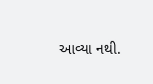આવ્યા નથી.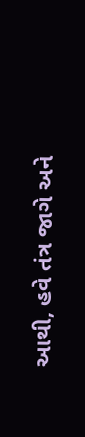આથી, હવે તંત્ર જાગે અને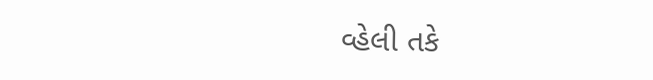વ્હેલી તકે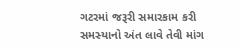ગટરમાં જરૂરી સમારકામ કરી સમસ્યાનો અંત લાવે તેવી માંગ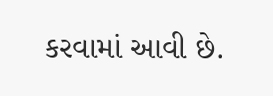કરવામાં આવી છે.